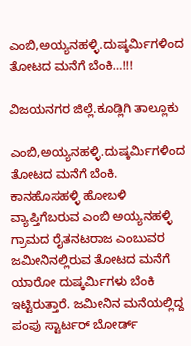ಎಂಬಿ,ಅಯ್ಯನಹಳ್ಳಿ.ದುಷ್ಕರ್ಮಿಗಳಿಂದ ತೋಟದ ಮನೆಗೆ ಬೆಂಕಿ…!!!

ವಿಜಯನಗರ ಜಿಲ್ಲೆ.ಕೂಡ್ಲಿಗಿ ತಾಲ್ಲೂಕು

ಎಂಬಿ,ಅಯ್ಯನಹಳ್ಳಿ.ದುಷ್ಕರ್ಮಿಗಳಿಂದ ತೋಟದ ಮನೆಗೆ ಬೆಂಕಿ.
ಕಾನಹೊಸಹಳ್ಳಿ ಹೋಬಳಿ ವ್ಯಾಪ್ತಿಗೆಬರುವ ಎಂಬಿ ಅಯ್ಯನಹಳ್ಳಿ ಗ್ರಾಮದ ರೈತನಟರಾಜ ಎಂಬುವರ ಜಮೀನಿನಲ್ಲಿರುವ ತೋಟದ ಮನೆಗೆ ಯಾರೋ ದುಷ್ಕರ್ಮಿಗಳು ಬೆಂಕಿ ಇಟ್ಟಿರುತ್ತಾರೆ. ಜಮೀನಿನ ಮನೆಯಲ್ಲಿದ್ದ ಪಂಪು ಸ್ಟಾರ್ಟರ್ ಬೋರ್ಡ್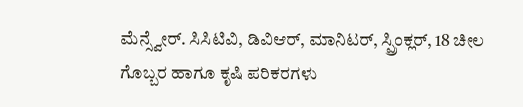ಮೆನ್ಸ್ವೇರ್. ಸಿಸಿಟಿವಿ, ಡಿವಿಆರ್, ಮಾನಿಟರ್, ಸ್ಪ್ರಿಂಕ್ಲರ್, 18 ಚೀಲ ಗೊಬ್ಬರ ಹಾಗೂ ಕೃಷಿ ಪರಿಕರಗಳು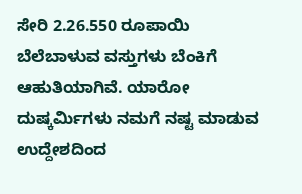ಸೇರಿ 2.26.550 ರೂಪಾಯಿ ಬೆಲೆಬಾಳುವ ವಸ್ತುಗಳು ಬೆಂಕಿಗೆ ಆಹುತಿಯಾಗಿವೆ. ಯಾರೋ ದುಷ್ಕರ್ಮಿಗಳು ನಮಗೆ ನಷ್ಟ ಮಾಡುವ ಉದ್ದೇಶದಿಂದ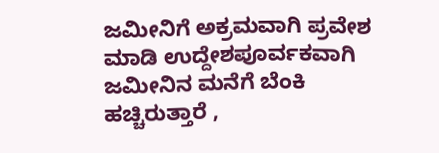ಜಮೀನಿಗೆ ಅಕ್ರಮವಾಗಿ ಪ್ರವೇಶ ಮಾಡಿ ಉದ್ದೇಶಪೂರ್ವಕವಾಗಿ ಜಮೀನಿನ ಮನೆಗೆ ಬೆಂಕಿ ಹಚ್ಚಿರುತ್ತಾರೆ ,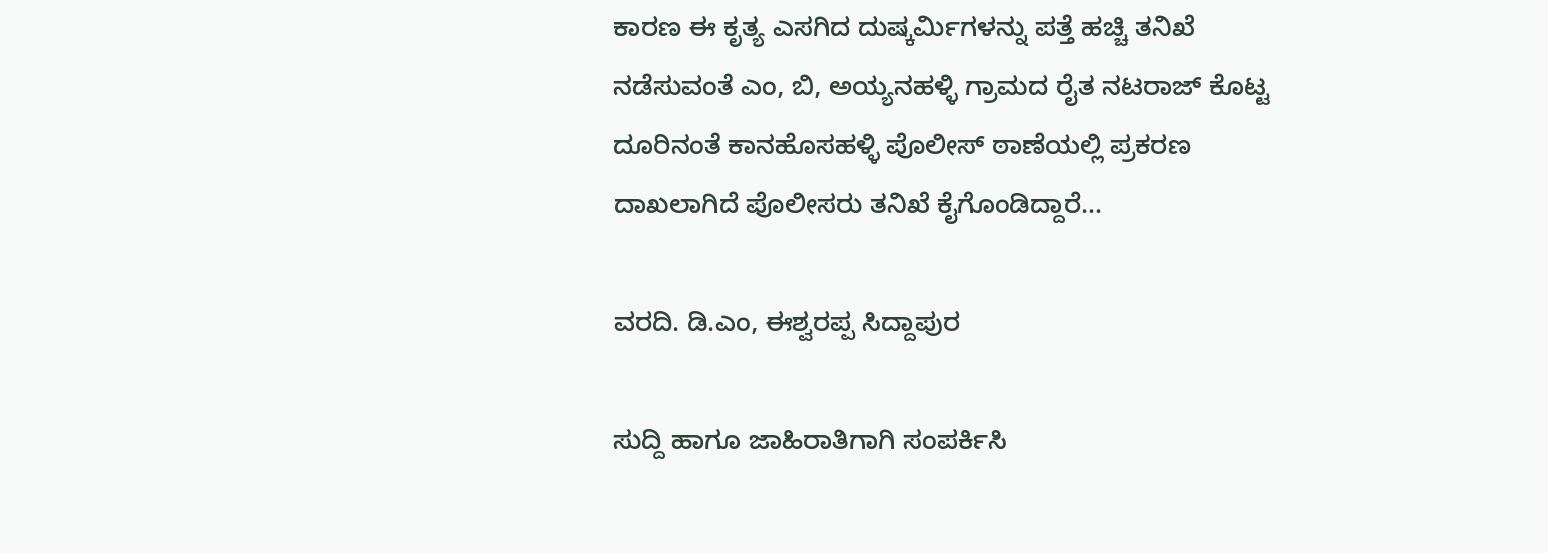ಕಾರಣ ಈ ಕೃತ್ಯ ಎಸಗಿದ ದುಷ್ಕರ್ಮಿಗಳನ್ನು ಪತ್ತೆ ಹಚ್ಚಿ ತನಿಖೆ ನಡೆಸುವಂತೆ ಎಂ, ಬಿ, ಅಯ್ಯನಹಳ್ಳಿ ಗ್ರಾಮದ ರೈತ ನಟರಾಜ್ ಕೊಟ್ಟ ದೂರಿನಂತೆ ಕಾನಹೊಸಹಳ್ಳಿ ಪೊಲೀಸ್ ಠಾಣೆಯಲ್ಲಿ ಪ್ರಕರಣ ದಾಖಲಾಗಿದೆ ಪೊಲೀಸರು ತನಿಖೆ ಕೈಗೊಂಡಿದ್ದಾರೆ…

ವರದಿ. ಡಿ.ಎಂ, ಈಶ್ವರಪ್ಪ ಸಿದ್ದಾಪುರ

ಸುದ್ದಿ ಹಾಗೂ ಜಾಹಿರಾತಿಗಾಗಿ ಸಂಪರ್ಕಿಸಿ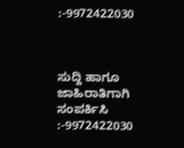:-9972422030



ಸುದ್ದಿ ಹಾಗೂ ಜಾಹಿರಾತಿಗಾಗಿ ಸಂಪರ್ಕಿಸಿ :-9972422030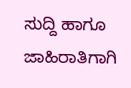ಸುದ್ದಿ ಹಾಗೂ ಜಾಹಿರಾತಿಗಾಗಿ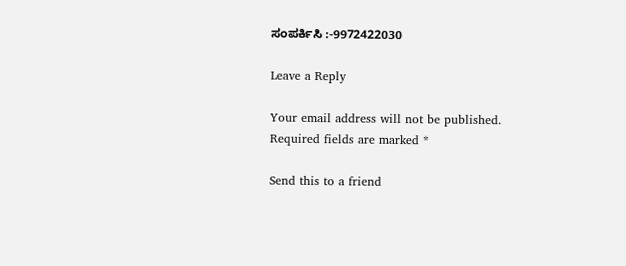ಸಂಪರ್ಕಿಸಿ :-9972422030

Leave a Reply

Your email address will not be published. Required fields are marked *

Send this to a friend